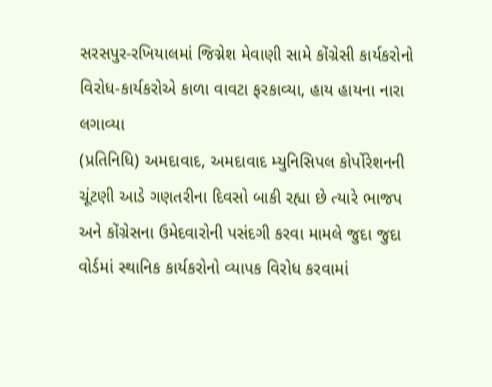સરસપુર-રખિયાલમાં જિગ્નેશ મેવાણી સામે કોંગ્રેસી કાર્યકરોનો વિરોધ-કાર્યકરોએ કાળા વાવટા ફરકાવ્યા, હાય હાયના નારા લગાવ્યા
(પ્રતિનિધિ) અમદાવાદ, અમદાવાદ મ્યુનિસિપલ કોર્પોરેશનની ચૂંટણી આડે ગણતરીના દિવસો બાકી રહ્યા છે ત્યારે ભાજપ અને કોંગ્રેસના ઉમેદવારોની પસંદગી કરવા મામલે જુદા જુદા વોર્ડમાં સ્થાનિક કાર્યકરોનો વ્યાપક વિરોધ કરવામાં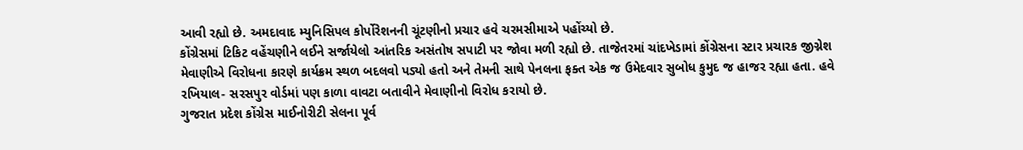આવી રહ્યો છે. અમદાવાદ મ્યુનિસિપલ કોર્પોરેશનની ચૂંટણીનો પ્રચાર હવે ચરમસીમાએ પહોંચ્યો છે.
કોંગ્રેસમાં ટિકિટ વહેંચણીને લઈને સર્જાયેલો આંતરિક અસંતોષ સપાટી પર જોવા મળી રહ્યો છે. તાજેતરમાં ચાંદખેડામાં કોંગ્રેસના સ્ટાર પ્રચારક જીગ્નેશ મેવાણીએ વિરોધના કારણે કાર્યક્રમ સ્થળ બદલવો પડ્યો હતો અને તેમની સાથે પેનલના ફક્ત એક જ ઉમેદવાર સુબોધ કુમુદ જ હાજર રહ્યા હતા. હવે રખિયાલ- સરસપુર વોર્ડમાં પણ કાળા વાવટા બતાવીને મેવાણીનો વિરોધ કરાયો છે.
ગુજરાત પ્રદેશ કોંગ્રેસ માઈનોરીટી સેલના પૂર્વ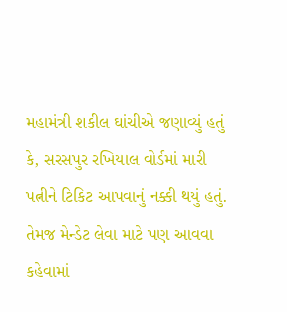મહામંત્રી શકીલ ઘાંચીએ જણાવ્યું હતું કે, સરસપુર રખિયાલ વોર્ડમાં મારી પત્નીને ટિકિટ આપવાનું નક્કી થયું હતું. તેમજ મેન્ડેટ લેવા માટે પણ આવવા કહેવામાં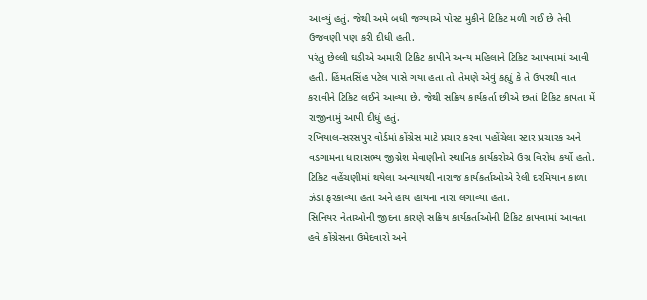આવ્યું હતું. જેથી અમે બધી જગ્યાએ પોસ્ટ મુકીને ટિકિટ મળી ગઈ છે તેવી ઉજવણી પણ કરી દીધી હતી.
પરંતુ છેલ્લી ઘડીએ અમારી ટિકિટ કાપીને અન્ય મહિલાને ટિકિટ આપવામાં આવી હતી. હિંમતસિંહ પટેલ પાસે ગયા હતા તો તેમણે એવું કહ્યું કે તે ઉપરથી વાત કરાવીને ટિકિટ લઈને આવ્યા છે. જેથી સક્રિય કાર્યકર્તા છીએ છતાં ટિકિટ કાપતા મેં રાજીનામું આપી દીધું હતું.
રખિયાલ-સરસપુર વોર્ડમાં કોંગ્રેસ માટે પ્રચાર કરવા પહોંચેલા સ્ટાર પ્રચારક અને વડગામના ધારાસભ્ય જીગ્નેશ મેવાણીનો સ્થાનિક કાર્યકરોએ ઉગ્ર વિરોધ કર્યો હતો. ટિકિટ વહેંચણીમાં થયેલા અન્યાયથી નારાજ કાર્યકર્તાઓએ રેલી દરમિયાન કાળા ઝંડા ફરકાવ્યા હતા અને હાય હાયના નારા લગાવ્યા હતા.
સિનિયર નેતાઓની જીદના કારણે સક્રિય કાર્યકર્તાઓની ટિકિટ કાપવામાં આવતા હવે કોંગ્રેસના ઉમેદવારો અને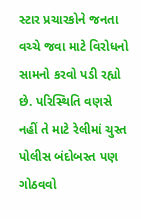સ્ટાર પ્રચારકોને જનતા વચ્ચે જવા માટે વિરોધનો સામનો કરવો પડી રહ્યો છે. પરિસ્થિતિ વણસે નહીં તે માટે રેલીમાં ચુસ્ત પોલીસ બંદોબસ્ત પણ ગોઠવવો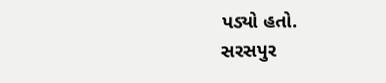પડ્યો હતો.
સરસપુર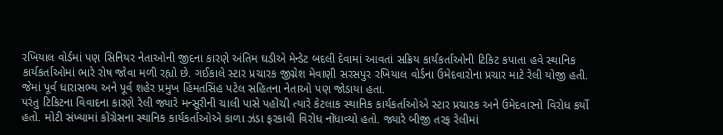રખિયાલ વોર્ડમાં પણ સિનિયર નેતાઓની જીદના કારણે અંતિમ ઘડીએ મેન્ડેટ બદલી દેવામાં આવતાં સક્રિય કાર્યકર્તાઓની ટિકિટ કપાતા હવે સ્થાનિક કાર્યકર્તાઓમાં ભારે રોષ જોવા મળી રહ્યો છે. ગઈકાલે સ્ટાર પ્રચારક જીગ્નેશ મેવાણી સરસપુર રખિયાલ વોર્ડના ઉમેદવારોના પ્રચાર માટે રેલી યોજી હતી. જેમાં પૂર્વ ધારાસભ્ય અને પૂર્વ શહેર પ્રમુખ હિંમતસિંહ પટેલ સહિતના નેતાઓ પણ જોડાયા હતા.
પરંતુ ટિકિટના વિવાદના કારણે રેલી જ્યારે મન્સૂરીની ચાલી પાસે પહોંચી ત્યારે કેટલાક સ્થાનિક કાર્યકર્તાઓએ સ્ટાર પ્રચારક અને ઉમેદવારનો વિરોધ કર્યો હતો. મોટી સંખ્યામાં કોંગ્રેસના સ્થાનિક કાર્યકર્તાઓએ કાળા ઝંડા ફરકાવી વિરોધ નોંધાવ્યો હતો. જ્યારે બીજી તરફ રેલીમાં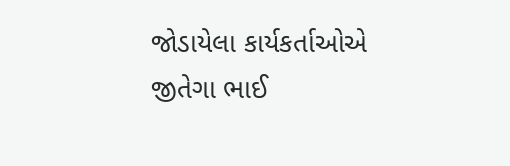જોડાયેલા કાર્યકર્તાઓએ જીતેગા ભાઈ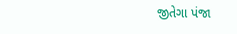જીતેગા પંજા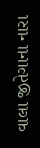વાલા જીતેગાના નારા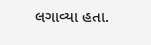લગાવ્યા હતા.